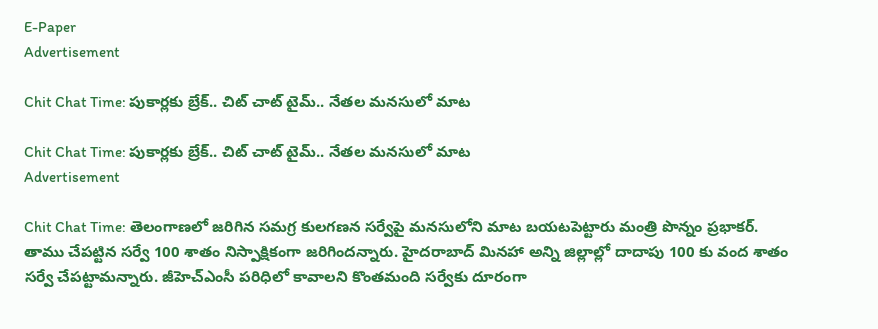E-Paper
Advertisement

Chit Chat Time: పుకార్లకు బ్రేక్.. చిట్ చాట్ టైమ్.. నేతల మనసులో మాట

Chit Chat Time: పుకార్లకు బ్రేక్.. చిట్ చాట్ టైమ్.. నేతల మనసులో మాట
Advertisement

Chit Chat Time: తెలంగాణలో జరిగిన సమగ్ర కులగణన సర్వేపై మనసులోని మాట బయటపెట్టారు మంత్రి పొన్నం ప్రభాకర్. తాము చేపట్టిన సర్వే 100 శాతం నిస్పాక్షికంగా జరిగిందన్నారు. హైదరాబాద్ మినహా అన్ని జిల్లాల్లో దాదాపు 100 కు వంద శాతం సర్వే చేపట్టామన్నారు. జీహెచ్‌ఎంసీ పరిధిలో కావాలని కొంతమంది సర్వేకు దూరంగా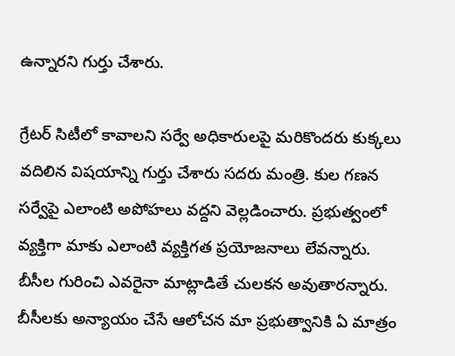ఉన్నారని గుర్తు చేశారు.

గ్రేటర్ సిటీలో కావాలని సర్వే అధికారులపై మరికొందరు కుక్కలు వదిలిన విషయాన్ని గుర్తు చేశారు సదరు మంత్రి. కుల గణన సర్వేపై ఎలాంటి అపోహలు వద్దని వెల్లడించారు. ప్రభుత్వంలో వ్యక్తిగా మాకు ఎలాంటి వ్యక్తిగత ప్రయోజనాలు లేవన్నారు. బీసీల గురించి ఎవరైనా మాట్లాడితే చులకన అవుతారన్నారు. బీసీలకు అన్యాయం చేసే ఆలోచన మా ప్రభుత్వానికి ఏ మాత్రం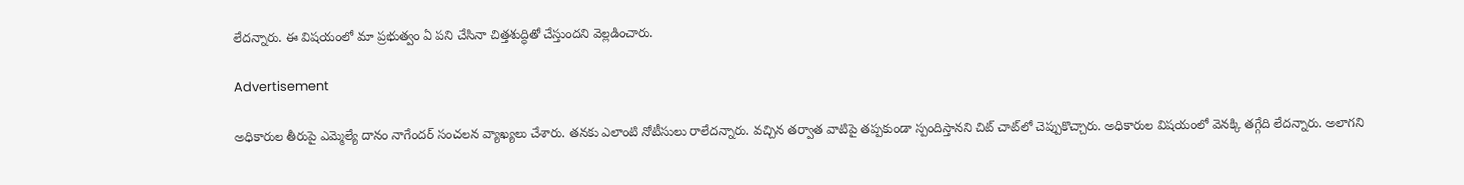లేదన్నారు. ఈ విషయంలో మా ప్రభుత్వం ఏ పని చేసినా చిత్తశుద్ధితో చేస్తుందని వెల్లడించారు.

Advertisement

అధికారుల తీరుపై ఎమ్మెల్యే దానం నాగేందర్ సంచలన వ్యాఖ్యలు చేశారు. తనకు ఎలాంటి నోటీసులు రాలేదన్నారు. వచ్చిన తర్వాత వాటిపై తప్పకుండా స్పందిస్తానని చిట్ చాట్‌లో చెప్పుకొచ్చారు. అధికారుల విషయంలో వెనక్కి తగ్గేది లేదన్నారు. అలాగని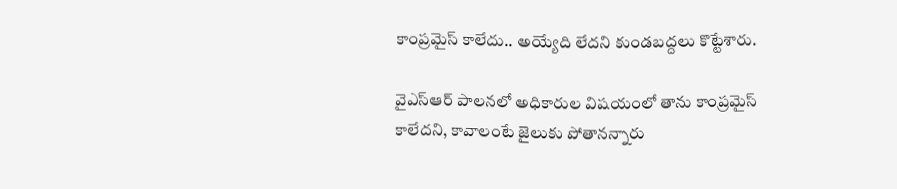కాంప్రమైస్ కాలేదు.. అయ్యేది లేదని కుండబద్దలు కొట్టేశారు.

వైఎస్ఆర్ పాలనలో అధికారుల విషయంలో తాను కాంప్రమైస్ కాలేదని, కావాలంటే జైలుకు పోతానన్నారు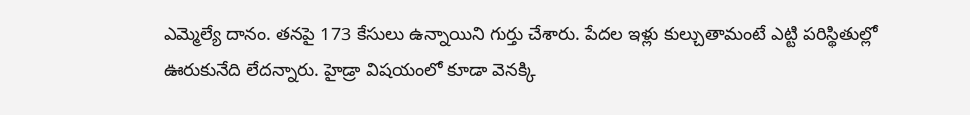ఎమ్మెల్యే దానం. తనపై 173 కేసులు ఉన్నాయిని గుర్తు చేశారు. పేదల ఇళ్లు కుల్చుతామంటే ఎట్టి పరిస్థితుల్లో ఊరుకునేది లేదన్నారు. హైడ్రా విషయంలో కూడా వెనక్కి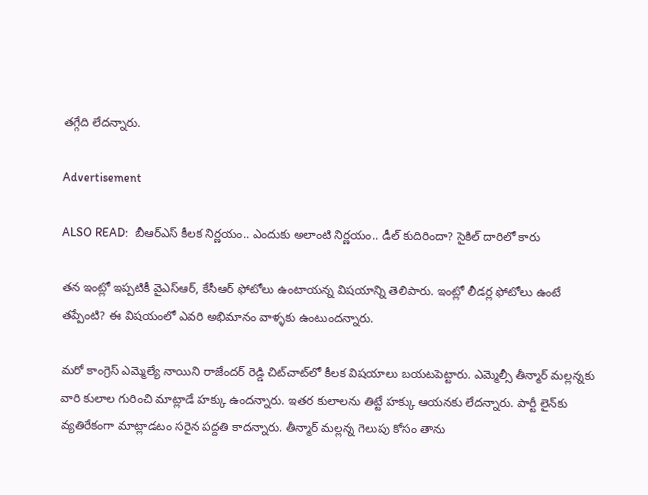తగ్గేది లేదన్నారు.

Advertisement

ALSO READ:  బీఆర్ఎస్ కీలక నిర్ణయం.. ఎందుకు అలాంటి నిర్ణయం.. డీల్ కుదిరిందా? సైకిల్ దారిలో కారు

తన ఇంట్లో ఇప్పటికీ వైఎస్ఆర్, కేసీఆర్ ఫోటోలు ఉంటాయన్న విషయాన్ని తెలిపారు. ఇంట్లో లీడర్ల ఫోటోలు ఉంటే తప్పేంటి? ఈ విషయంలో ఎవరి అభిమానం వాళ్ళకు ఉంటుందన్నారు.

మరో కాంగ్రెస్ ఎమ్మెల్యే నాయిని రాజేందర్ రెడ్డి చిట్‌చాట్‌లో కీలక విషయాలు బయటపెట్టారు. ఎమ్మెల్సీ తీన్మార్ మల్లన్నకు వారి కులాల గురించి మాట్లాడే హక్కు ఉందన్నారు. ఇతర కులాలను తిట్టే హక్కు ఆయనకు లేదన్నారు. పార్టీ లైన్‌కు వ్యతిరేకంగా మాట్లాడటం సరైన పద్దతి కాదన్నారు. తీన్మార్ మల్లన్న గెలుపు కోసం తాను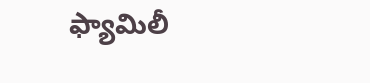ఫ్యామిలీ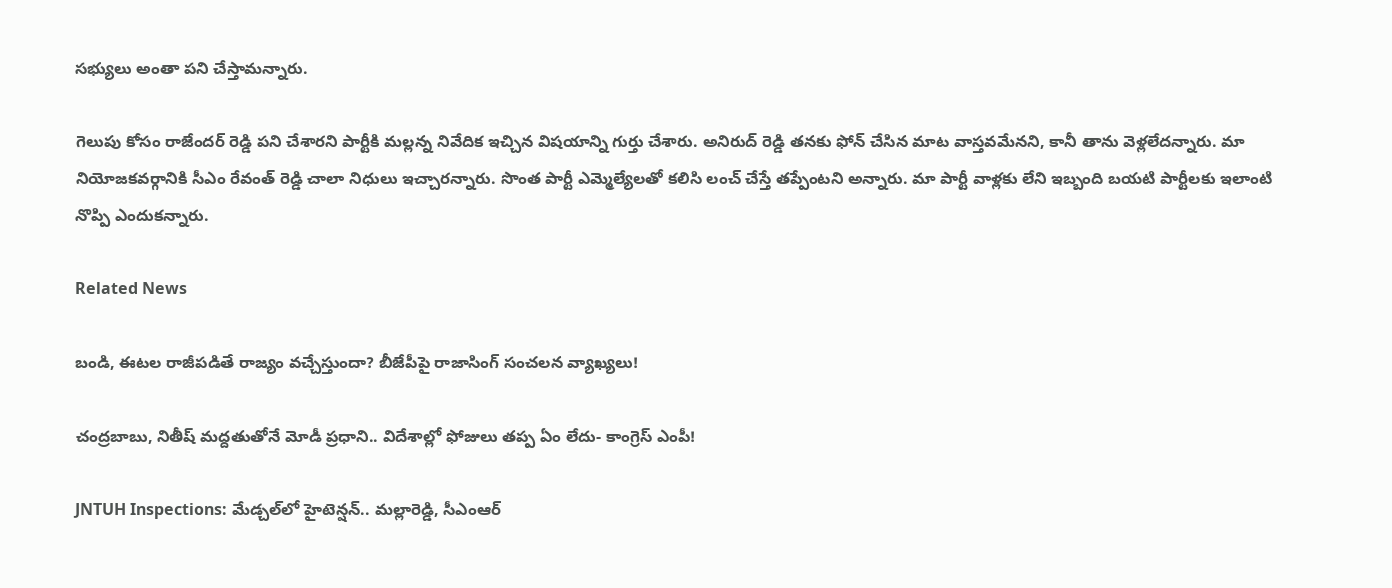సభ్యులు అంతా పని చేస్తామన్నారు.

గెలుపు కోసం రాజేందర్ రెడ్డి పని చేశారని పార్టీకి మల్లన్న నివేదిక ఇచ్చిన విషయాన్ని గుర్తు చేశారు. అనిరుద్ రెడ్డి తనకు ఫోన్ చేసిన మాట వాస్తవమేనని, కానీ తాను వెళ్లలేదన్నారు. మా నియోజకవర్గానికి సీఎం రేవంత్ రెడ్డి చాలా నిధులు ఇచ్చారన్నారు. సొంత పార్టీ ఎమ్మెల్యేలతో కలిసి లంచ్ చేస్తే తప్పేంటని అన్నారు. మా పార్టీ వాళ్లకు లేని ఇబ్బంది బయటి పార్టీలకు ఇలాంటి నొప్పి ఎందుకన్నారు.

Related News

బండి, ఈటల రాజీపడితే రాజ్యం వచ్చేస్తుందా? బీజేపీపై రాజాసింగ్ సంచలన వ్యాఖ్యలు!

చంద్రబాబు, నితీష్ మద్దతుతోనే మోడీ ప్రధాని.. విదేశాల్లో ఫోజులు తప్ప ఏం లేదు- కాంగ్రెస్ ఎంపీ!

JNTUH Inspections: మేడ్చల్‌లో హైటెన్షన్.. మల్లారెడ్డి, సీఎంఆర్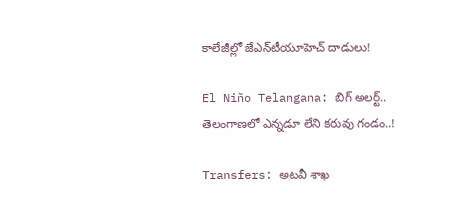కాలేజీల్లో జేఎన్‌టీయూహెచ్ దాడులు!

El Niño Telangana: బిగ్ అలర్ట్.. తెలంగాణలో ఎన్నడూ లేని కరువు గండం..!

Transfers: అటవీ శాఖ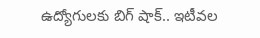ఉద్యోగులకు బిగ్ షాక్.. ఇటీవల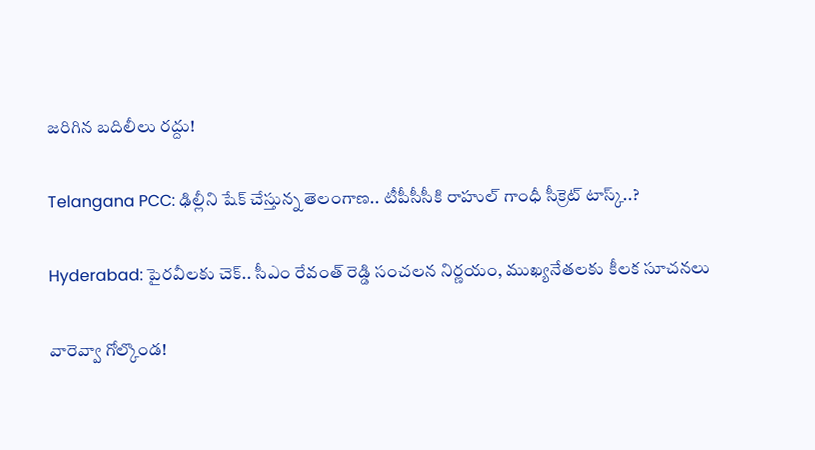జరిగిన బదిలీలు రద్దు!

Telangana PCC: ఢిల్లీని షేక్ చేస్తున్న తెలంగాణ.. టీపీసీసీకి రాహుల్ గాంధీ సీక్రెట్ టాస్క్..?

Hyderabad: పైరవీలకు చెక్.. సీఎం రేవంత్ రెడ్డి సంచలన నిర్ణయం, ముఖ్యనేతలకు కీలక సూచనలు

వారెవ్వా గోల్కొండ!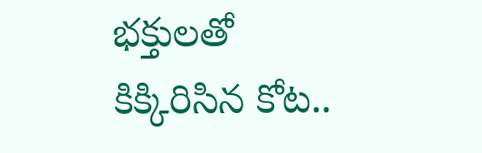భక్తులతో కిక్కిరిసిన కోట..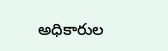అధికారుల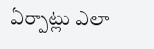ఏర్పాట్లు ఎలా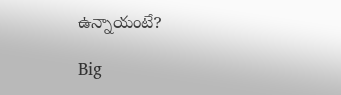ఉన్నాయంటే?

Big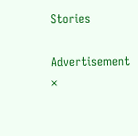Stories

Advertisement
×